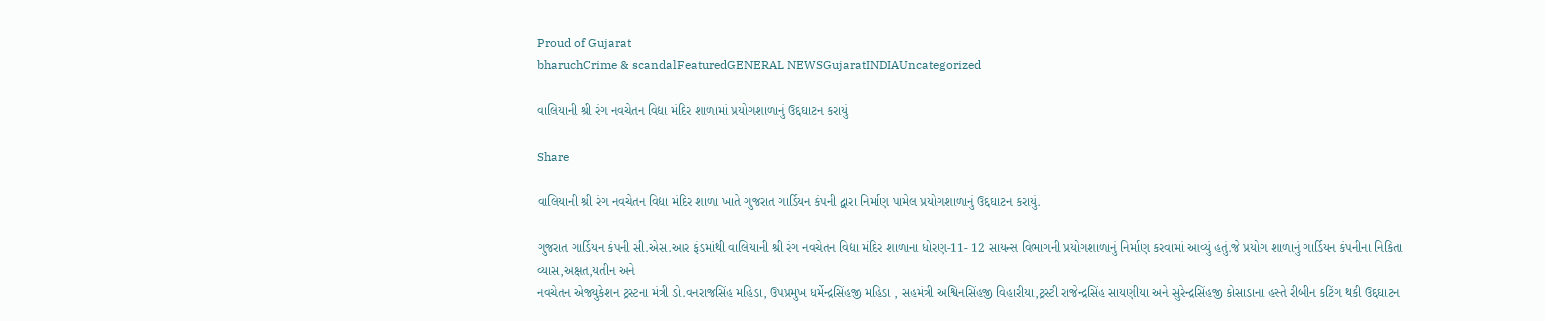Proud of Gujarat
bharuchCrime & scandalFeaturedGENERAL NEWSGujaratINDIAUncategorized

વાલિયાની શ્રી રંગ નવચેતન વિદ્યા મંદિર શાળામાં પ્રયોગશાળાનું ઉદ્દઘાટન કરાયું

Share

વાલિયાની શ્રી રંગ નવચેતન વિદ્યા મંદિર શાળા ખાતે ગુજરાત ગાર્ડિયન કંપની દ્વારા નિર્માણ પામેલ પ્રયોગશાળાનું ઉદ્દઘાટન કરાયું.

ગુજરાત ગાર્ડિયન કંપની સી.એસ.આર ફંડમાંથી વાલિયાની શ્રી રંગ નવચેતન વિદ્યા મંદિર શાળાના ધોરણ-11- 12 સાયન્સ વિભાગની પ્રયોગશાળાનું નિર્માણ કરવામાં આવ્યું હતું.જે પ્રયોગ શાળાનું ગાર્ડિયન કંપનીના નિકિતા વ્યાસ,અક્ષત,યતીન અને
નવચેતન એજ્યુકેશન ટ્રસ્ટના મંત્રી ડો.વનરાજસિંહ મહિડા, ઉપપ્રમુખ ધર્મેન્દ્રસિંહજી મહિડા , સહમંત્રી અશ્વિનસિંહજી વિહારીયા,ટ્રસ્ટી રાજેન્દ્રસિંહ સાયણીયા અને સુરેન્દ્રસિંહજી કોસાડાના હસ્તે રીબીન કટિંગ થકી ઉદ્દઘાટન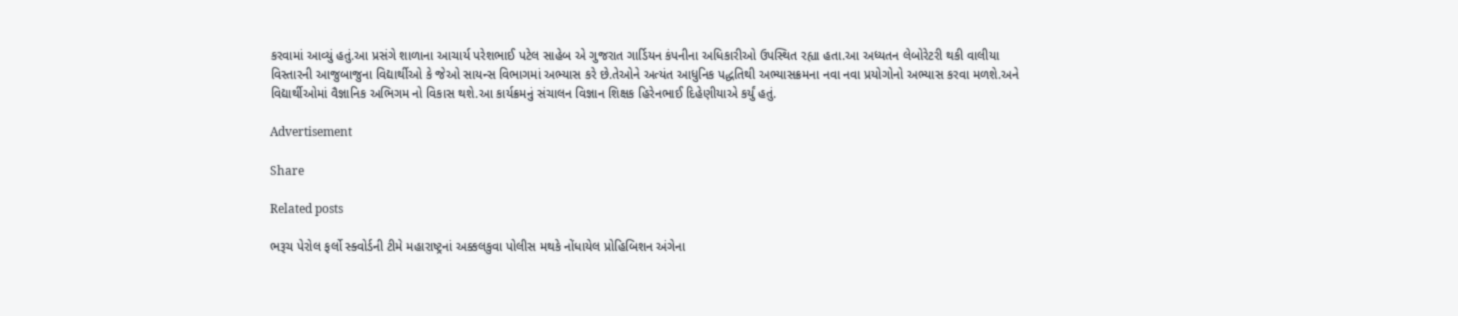કરવામાં આવ્યું હતું.આ પ્રસંગે શાળાના આચાર્ય પરેશભાઈ પટેલ સાહેબ એ ગુજરાત ગાર્ડિયન કંપનીના અધિકારીઓ ઉપસ્થિત રહ્યા હતા.આ અધ્યતન લેબોરેટરી થકી વાલીયા વિસ્તારની આજુબાજુના વિદ્યાર્થીઓ કે જેઓ સાયન્સ વિભાગમાં અભ્યાસ કરે છે.તેઓને અત્યંત આધુનિક પદ્ધતિથી અભ્યાસક્રમના નવા નવા પ્રયોગોનો અભ્યાસ કરવા મળશે.અને વિદ્યાર્થીઓમાં વૈજ્ઞાનિક અભિગમ નો વિકાસ થશે.આ કાર્યક્રમનું સંચાલન વિજ્ઞાન શિક્ષક હિરેનભાઈ દિહેણીયાએ કર્યું હતું.

Advertisement

Share

Related posts

ભરૂચ પેરોલ ફર્લો સ્ક્વોર્ડની ટીમે મહારાષ્ટ્રનાં અક્કલકુવા પોલીસ મથકે નોંધાયેલ પ્રોહિબિશન અંગેના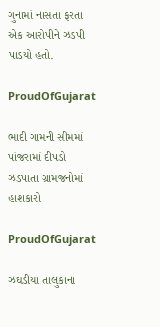ગુનામાં નાસતા ફરતા એક આરોપીને ઝડપી પાડયો હતો.

ProudOfGujarat

ભાદી ગામની સીમમાં પાંજરામાં દીપડો ઝડપાતા ગ્રામજનોમાં હાશકારો

ProudOfGujarat

ઝઘડીયા તાલુકાના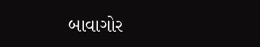બાવાગોર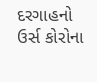દરગાહનો ઉર્સ કોરોના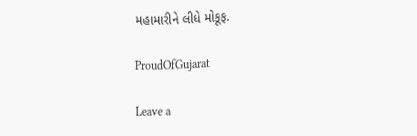મહામારીને લીધે મોકૂફ.

ProudOfGujarat

Leave a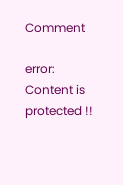Comment

error: Content is protected !!